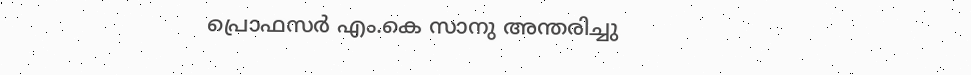പ്രൊഫസർ എം.കെ സാനു അന്തരിച്ചു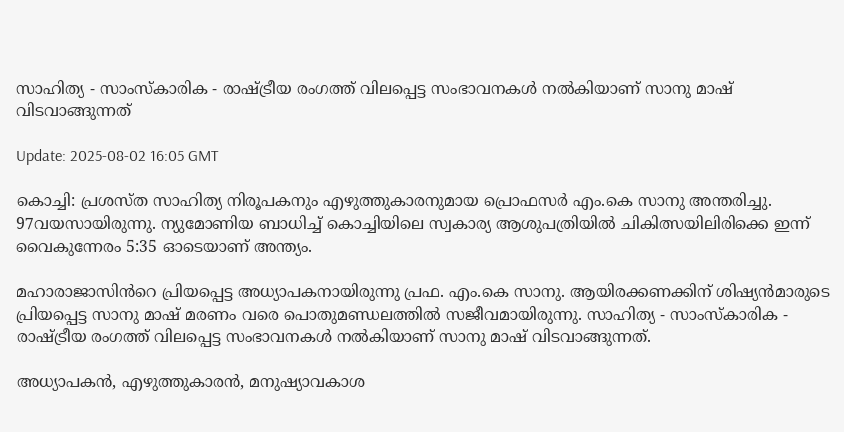സാഹിത്യ - സാംസ്‌കാരിക - രാഷ്ട്രീയ രംഗത്ത് വിലപ്പെട്ട സംഭാവനകൾ നൽകിയാണ് സാനു മാഷ് വിടവാങ്ങുന്നത്

Update: 2025-08-02 16:05 GMT

കൊച്ചി: പ്രശസ്ത സാഹിത്യ നിരൂപകനും എഴുത്തുകാരനുമായ പ്രൊഫസർ എം.കെ സാനു അന്തരിച്ചു. 97വയസായിരുന്നു. ന്യുമോണിയ ബാധിച്ച് കൊച്ചിയിലെ സ്വകാര്യ ആശുപത്രിയിൽ ചികിത്സയിലിരിക്കെ ഇന്ന് വൈകുന്നേരം 5:35 ഓടെയാണ് അന്ത്യം.

മഹാരാജാസിൻറെ പ്രിയപ്പെട്ട അധ്യാപകനായിരുന്നു പ്രഫ. എം.കെ സാനു. ആയിരക്കണക്കിന് ശിഷ്യൻമാരുടെ പ്രിയപ്പെട്ട സാനു മാഷ് മരണം വരെ പൊതുമണ്ഡലത്തിൽ സജീവമായിരുന്നു. സാഹിത്യ - സാംസ്‌കാരിക - രാഷ്ട്രീയ രംഗത്ത് വിലപ്പെട്ട സംഭാവനകൾ നൽകിയാണ് സാനു മാഷ് വിടവാങ്ങുന്നത്.

അധ്യാപകൻ, എഴുത്തുകാരൻ, മനുഷ്യാവകാശ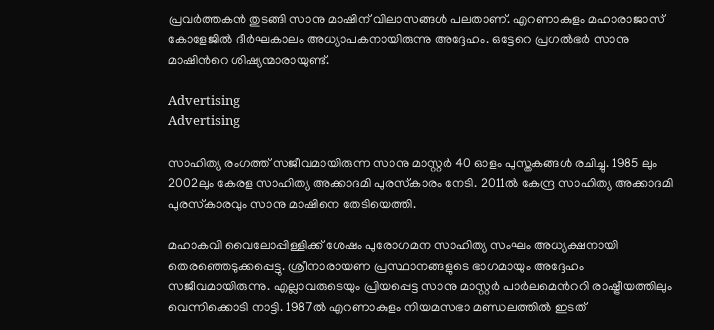പ്രവർത്തകൻ തുടങ്ങി സാനു മാഷിന് വിലാസങ്ങൾ പലതാണ്. എറണാകുളം മഹാരാജാസ് കോളേജിൽ ദീർഘകാലം അധ്യാപകനായിരുന്നു അദ്ദേഹം. ഒട്ടേറെ പ്രഗൽഭർ സാനു മാഷിൻറെ ശിഷ്യന്മാരായുണ്ട്.

Advertising
Advertising

സാഹിത്യ രംഗത്ത് സജീവമായിരുന്ന സാനു മാസ്റ്റർ 40 ഓളം പുസ്തകങ്ങൾ രചിച്ചു. 1985 ലും 2002ലും കേരള സാഹിത്യ അക്കാദമി പുരസ്‌കാരം നേടി. 2011ൽ കേന്ദ്ര സാഹിത്യ അക്കാദമി പുരസ്‌കാരവും സാനു മാഷിനെ തേടിയെത്തി.

മഹാകവി വൈലോപ്പിള്ളിക്ക് ശേഷം പുരോഗമന സാഹിത്യ സംഘം അധ്യക്ഷനായി തെരഞ്ഞെടുക്കപ്പെട്ടു. ശ്രീനാരായണ പ്രസ്ഥാനങ്ങളുടെ ഭാഗമായും അദ്ദേഹം സജീവമായിരുന്നു. എല്ലാവരുടെയും പ്രിയപ്പെട്ട സാനു മാസ്റ്റർ പാർലമെൻററി രാഷ്ട്രീയത്തിലും വെന്നിക്കൊടി നാട്ടി. 1987ൽ എറണാകുളം നിയമസഭാ മണ്ഡലത്തിൽ ഇടത്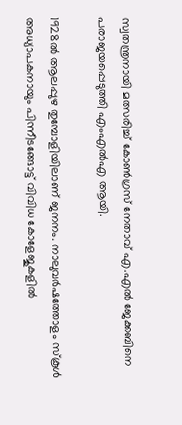സ്വതന്ത്രനായി മത്സരിച്ച് കോൺഗ്രസ് നേതാവ് എ.എൽ ജേക്കബിനെ പരാജയപ്പെടുത്തി എംഎൽഎ ആയി.

1928ൽ ആലപ്പുഴ തുമ്പോളിയിലാണ് ജനനം. നാലുവർഷത്തോളം സ്‌കൂൾ അധ്യാപകനായും പിന്നീടങ്ങോട്ട് വിവിധ കോളേജുകളിൽ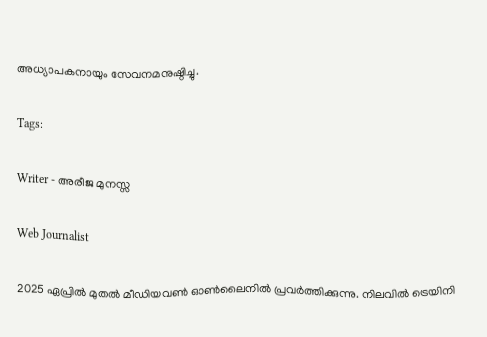അധ്യാപകനായും സേവനമനുഷ്ഠിച്ചു.

Tags:

Writer - അരീജ മുനസ്സ

Web Journalist

2025 ഏപ്രിൽ മുതൽ മീഡിയവൺ ഓൺലൈനിൽ പ്രവർത്തിക്കുന്നു. നിലവിൽ ട്രെയിനി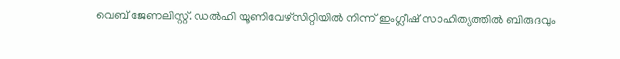വെബ് ജേണലിസ്റ്റ്. ഡൽഹി യൂണിവേഴ്‌സിറ്റിയിൽ നിന്ന് ഇംഗ്ലീഷ് സാഹിത്യത്തിൽ ബിരുദവും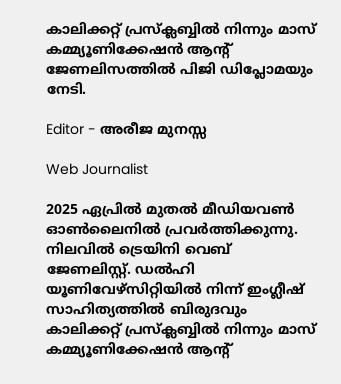കാലിക്കറ്റ് പ്രസ്‌ക്ലബ്ബിൽ നിന്നും മാസ് കമ്മ്യൂണിക്കേഷൻ ആന്റ് ജേണലിസത്തിൽ പിജി ഡിപ്ലോമയും നേടി.

Editor - അരീജ മുനസ്സ

Web Journalist

2025 ഏപ്രിൽ മുതൽ മീഡിയവൺ ഓൺലൈനിൽ പ്രവർത്തിക്കുന്നു. നിലവിൽ ട്രെയിനി വെബ് ജേണലിസ്റ്റ്. ഡൽഹി യൂണിവേഴ്‌സിറ്റിയിൽ നിന്ന് ഇംഗ്ലീഷ് സാഹിത്യത്തിൽ ബിരുദവും കാലിക്കറ്റ് പ്രസ്‌ക്ലബ്ബിൽ നിന്നും മാസ് കമ്മ്യൂണിക്കേഷൻ ആന്റ്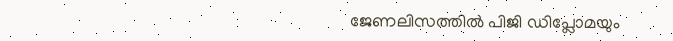ജേണലിസത്തിൽ പിജി ഡിപ്ലോമയും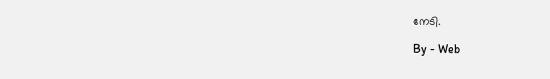നേടി.

By - Web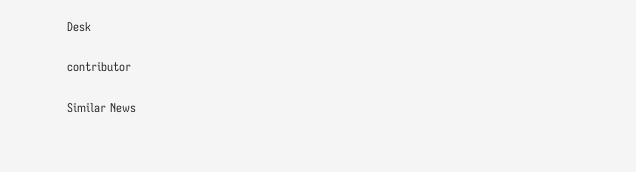Desk

contributor

Similar News